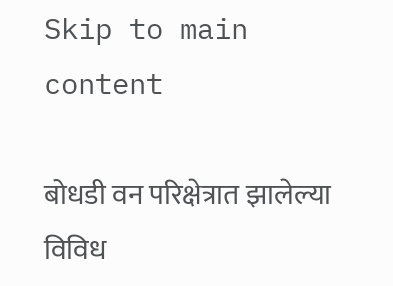Skip to main content

बोधडी वन परिक्षेत्रात झालेल्या विविध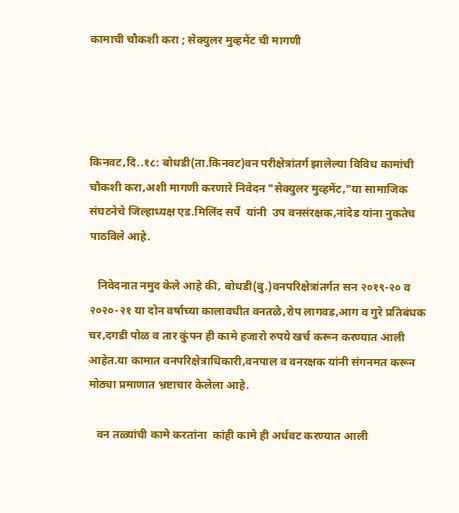कामाची चौकशी करा ; सेक्युलर मुव्हमेंट ची मागणी




किनवट,दि..१८: बोधडी(ता.किनवट)वन परीक्षेत्रांतर्ग झालेल्या विविध कामांची चौकशी करा,अशी मागणी करणारे निवेदन "सेक्युलर मुव्हमेंट,"या सामाजिक संघटनेचे जिल्हाध्यक्ष एड.मिलिंद सर्पे  यांनी  उप वनसंरक्षक,नांदेड यांना नुकतेच पाठविले आहे.

   निवेदनात नमुद केले आहे की, बोधडी(बु.)वनपरिक्षेत्रांतर्गत सन २०१९-२० व २०२०-२१ या दोन वर्षाच्या कालावधीत वनतळे,रोप लागवड,आग व गुरे प्रतिबंधक चर,दगडी पोळ व तार कुंपन ही कामे हजारो रुपये खर्च करून करण्यात आली आहेत.या कामात वनपरिक्षेत्राधिकारी,वनपाल व वनरक्षक यांनी संगनमत करून मोठ्या प्रमाणात भ्रष्टाचार केलेला आहे.

   वन तळ्यांची कामे करतांना  कांही कामे ही अर्धवट करण्यात आली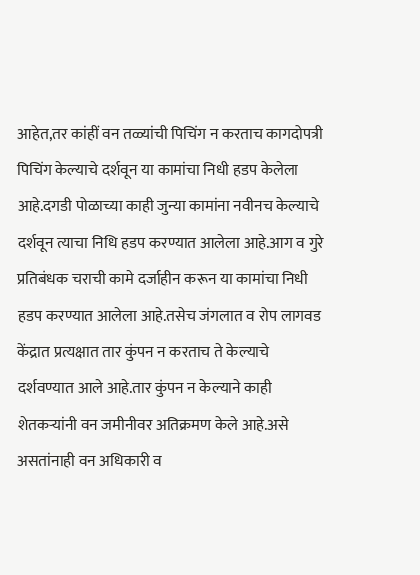आहेत,तर कांहीं वन तळ्यांची पिचिंग न करताच कागदोपत्री पिचिंग केल्याचे दर्शवून या कामांचा निधी हडप केलेला आहे.दगडी पोळाच्या काही जुन्या कामांना नवीनच केल्याचे दर्शवून त्याचा निधि हडप करण्यात आलेला आहे.आग व गुरे प्रतिबंधक चराची कामे दर्जाहीन करून या कामांचा निधी हडप करण्यात आलेला आहे.तसेच जंगलात व रोप लागवड केंद्रात प्रत्यक्षात तार कुंपन न करताच ते केल्याचे दर्शवण्यात आले आहे.तार कुंपन न केल्याने काही शेतकऱ्यांनी वन जमीनीवर अतिक्रमण केले आहे.असे असतांनाही वन अधिकारी व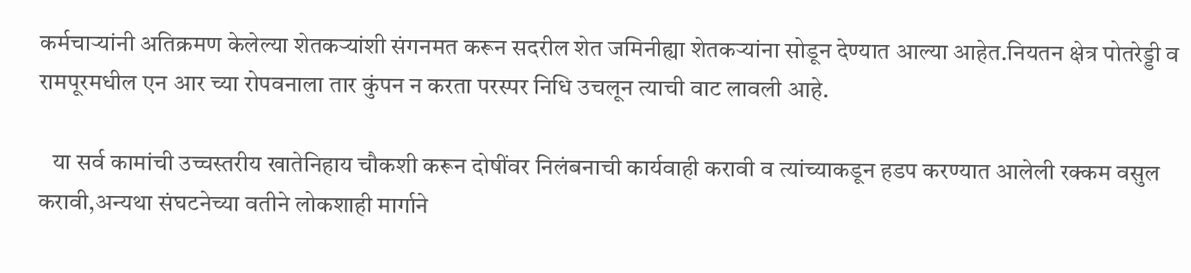कर्मचाऱ्यांनी अतिक्रमण केलेल्या शेतकऱ्यांशी संगनमत करून सदरील शेत जमिनीह्या शेतकऱ्यांना सोडून देण्यात आल्या आहेत.नियतन क्षेत्र पोतरेड्डी व रामपूरमधील एन आर च्या रोपवनाला तार कुंपन न करता परस्पर निधि उचलून त्याची वाट लावली आहे.

   या सर्व कामांची उच्चस्तरीय खातेनिहाय चौकशी करून दोषींवर निलंबनाची कार्यवाही करावी व त्यांच्याकडून हडप करण्यात आलेली रक्कम वसुल करावी,अन्यथा संघटनेच्या वतीने लोकशाही मार्गाने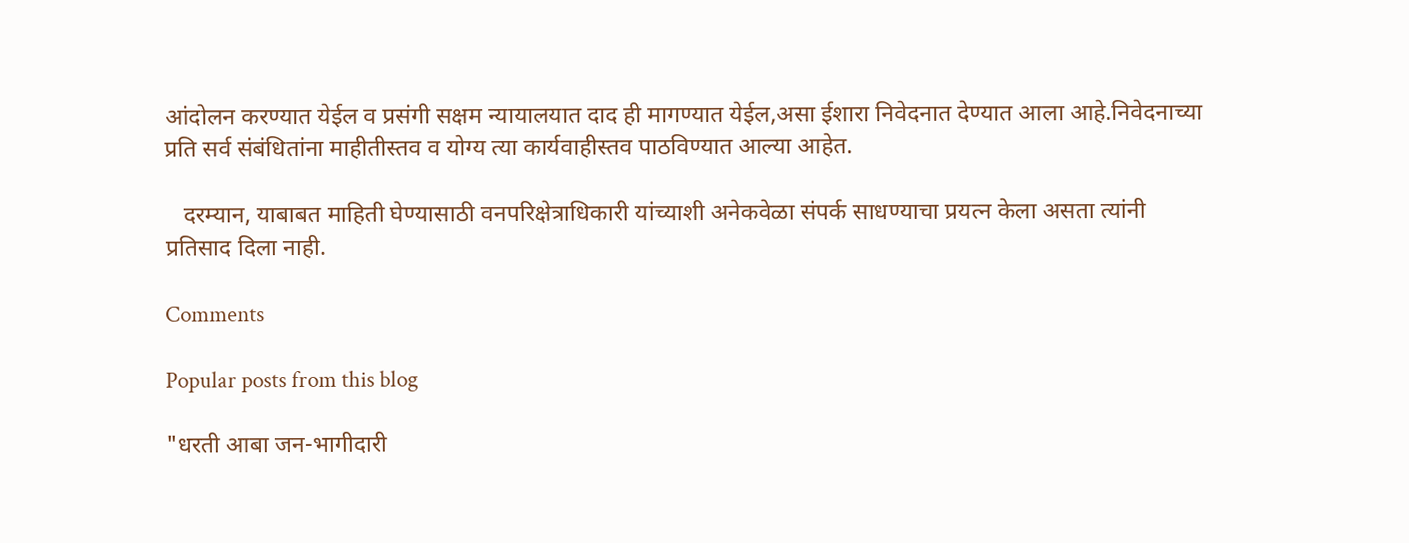आंदोलन करण्यात येईल व प्रसंगी सक्षम न्यायालयात दाद ही मागण्यात येईल,असा ईशारा निवेदनात देण्यात आला आहे.निवेदनाच्या प्रति सर्व संबंधितांना माहीतीस्तव व योग्य त्या कार्यवाहीस्तव पाठविण्यात आल्या आहेत.

   दरम्यान, याबाबत माहिती घेण्यासाठी वनपरिक्षेत्राधिकारी यांच्याशी अनेकवेळा संपर्क साधण्याचा प्रयत्न केला असता त्यांनी प्रतिसाद दिला नाही.

Comments

Popular posts from this blog

"धरती आबा जन-भागीदारी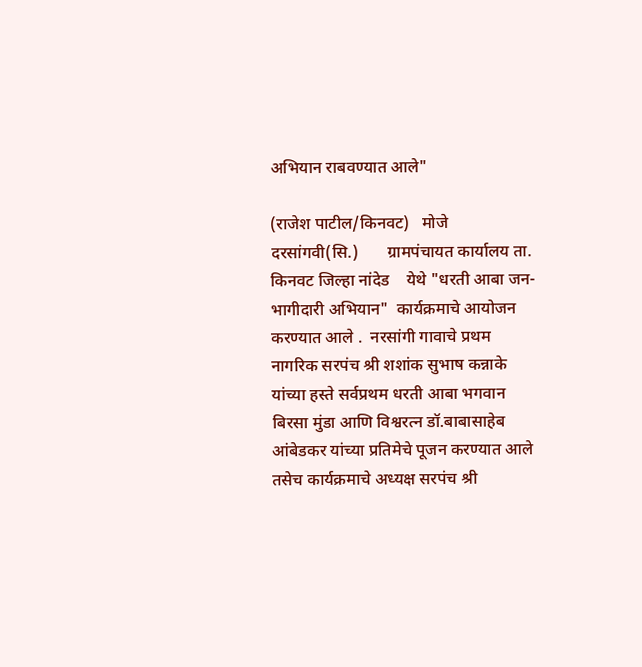अभियान राबवण्यात आले"

(राजेश पाटील/किनवट)   मोजे दरसांगवी(सि.)       ग्रामपंचायत कार्यालय ता. किनवट जिल्हा नांदेड    येथे "धरती आबा जन-भागीदारी अभियान"  कार्यक्रमाचे आयोजन करण्यात आले .  नरसांगी गावाचे प्रथम नागरिक सरपंच श्री शशांक सुभाष कन्नाके यांच्या हस्ते सर्वप्रथम धरती आबा भगवान  बिरसा मुंडा आणि विश्वरत्न डॉ.बाबासाहेब आंबेडकर यांच्या प्रतिमेचे पूजन करण्यात आले    तसेच कार्यक्रमाचे अध्यक्ष सरपंच श्री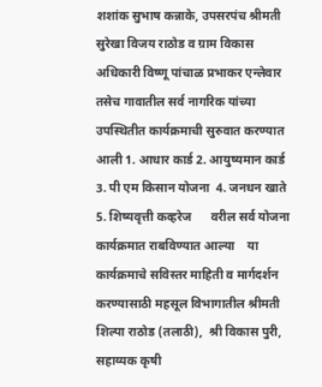शशांक सुभाष कन्नाके, उपसरपंच श्रीमती सुरेखा विजय राठोड व ग्राम विकास अधिकारी विष्णू पांचाळ प्रभाकर एन्लेवार तसेच गावातील सर्व नागरिक यांच्या उपस्थितीत कार्यक्रमाची सुरुवात करण्यात आली 1. आधार कार्ड 2. आयुष्यमान कार्ड  3. पी एम किसान योजना  4. जनधन खाते 5. शिष्यवृत्ती कव्हरेज      वरील सर्व योजना कार्यक्रमात राबविण्यात आल्या    या कार्यक्रमाचे सविस्तर माहिती व मार्गदर्शन करण्यासाठी महसूल विभागातील श्रीमती शिल्पा राठोड (तलाठी),  श्री विकास पुरी, सहाय्यक कृषी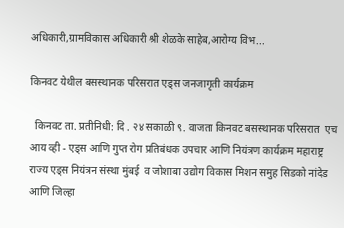अधिकारी,ग्रामविकास अधिकारी श्री शेळके साहेब,आरोग्य विभ...

किनवट येथील बसस्थानक परिसरात एड्स जनजागृती कार्यक्रम

  किनवट ता. प्रतीनिधी: दि . २४ सकाळी ९. वाजता किनवट बसस्थानक परिसरात  एच आय व्ही - एड्स आणि गुप्त रोग प्रतिबंधक उपचार आणि नियंत्रण कार्यक्रम महाराष्ट्र राज्य एड्स नियंत्रन संस्था मुंबई  व जोशाबा उद्योग विकास मिशन समुह सिडको नांदेड आणि जिल्हा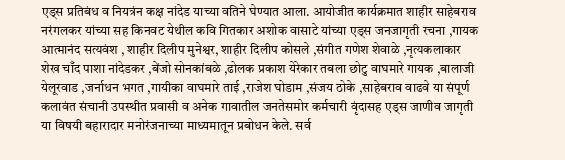एड्स प्रतिबंध व नियत्रंन कक्ष नांदेड याच्या वतिने घेण्यात आला. आयोजीत कार्यक्रमात शाहीर साहेबराव नरंगलकर यांच्या सह किनवट येथील कवि गितकार अशोक वासाटे यांच्या एड्स जनजागृती रचना ,गायक आत्मानंद सत्यवंश , शाहीर दिलीप मुनेश्वर, शाहीर दिलीप कोसले ,संगीत गणेश शेवाळे ,नृत्यकलाकार शेख चाँद पाशा नांदेडकर ,बेंजो सोनकांबळे ,ढोलक प्रकाश येरेकार तबला छोटु वाघमारे गायक ,बालाजी येलूरवाड ,जर्नाधन भगत ,गायीका वाघमारे ताई ,राजेश घोडाम ,संजय ठोके ,साहेबराव वाढवे या संपूर्ण कलावंत संचानी उपस्थीत प्रवासी व अनेक गावातील जनतेसमोर कर्मचारी वृंदासह एड्स जाणीव जागृती या विषयी बहारादार मनोरंजनाच्या माध्यमातून प्रबोधन केले. सर्व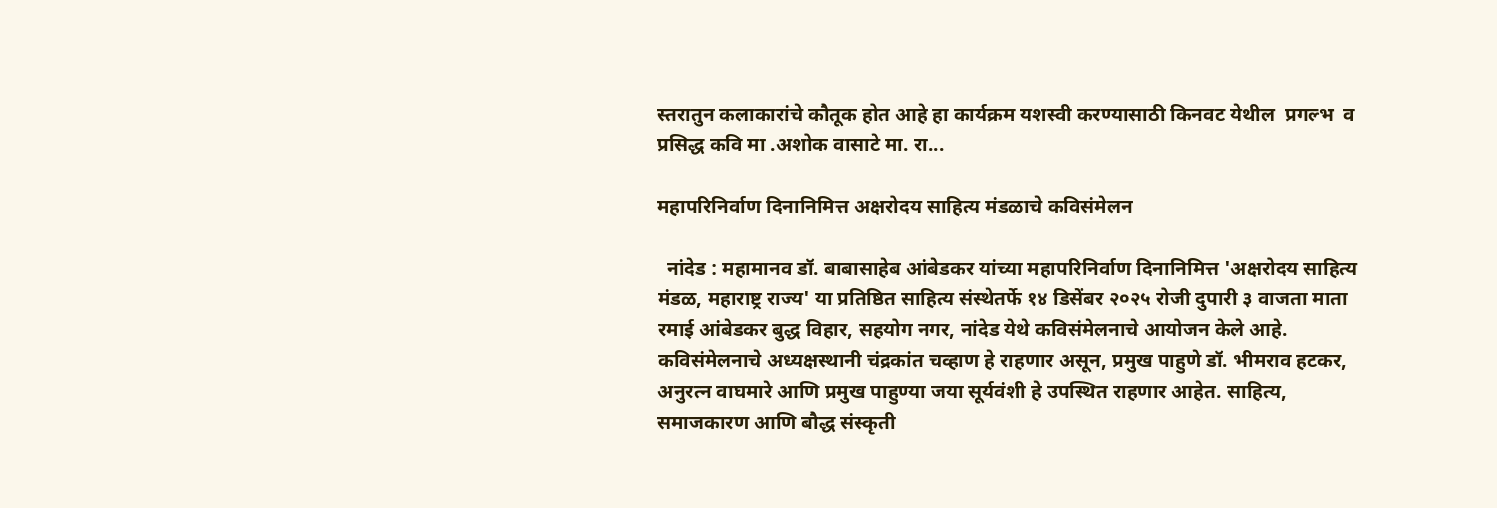स्तरातुन कलाकारांचे कौतूक होत आहे हा कार्यक्रम यशस्वी करण्यासाठी किनवट येथील  प्रगल्भ  व प्रसिद्ध कवि मा .अशोक वासाटे मा. रा...

महापरिनिर्वाण दिनानिमित्त अक्षरोदय साहित्य मंडळाचे कविसंमेलन

  नांदेड : महामानव डॉ. बाबासाहेब आंबेडकर यांच्या महापरिनिर्वाण दिनानिमित्त 'अक्षरोदय साहित्य मंडळ, महाराष्ट्र राज्य' या प्रतिष्ठित साहित्य संस्थेतर्फे १४ डिसेंबर २०२५ रोजी दुपारी ३ वाजता माता रमाई आंबेडकर बुद्ध विहार, सहयोग नगर, नांदेड येथे कविसंमेलनाचे आयोजन केले आहे. कविसंमेलनाचे अध्यक्षस्थानी चंद्रकांत चव्हाण हे राहणार असून, प्रमुख पाहुणे डॉ. भीमराव हटकर, अनुरत्न वाघमारे आणि प्रमुख पाहुण्या जया सूर्यवंशी हे उपस्थित राहणार आहेत. साहित्य, समाजकारण आणि बौद्ध संस्कृती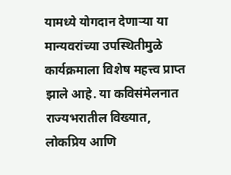यामध्ये योगदान देणाऱ्या या मान्यवरांच्या उपस्थितीमुळे कार्यक्रमाला विशेष महत्त्व प्राप्त झाले आहे. या कविसंमेलनात राज्यभरातील विख्यात, लोकप्रिय आणि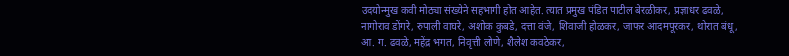उदयोन्मुख कवी मोठ्या संख्येने सहभागी होत आहेत. त्यात प्रमुख पंडित पाटील बेरळीकर, प्रज्ञाधर ढवळे, नागोराव डोंगरे, रुपाली वाघरे, अशोक कुबडे, दत्ता वंजे, शिवाजी होळकर, जाफर आदमपूरकर, थोरात बंधू, आ. ग. ढवळे, महेंद्र भगत, निवृत्ती लोणे, शैलेश कवठेकर,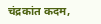चंद्रकांत कदम,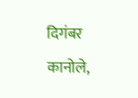दिगंबर कानोले,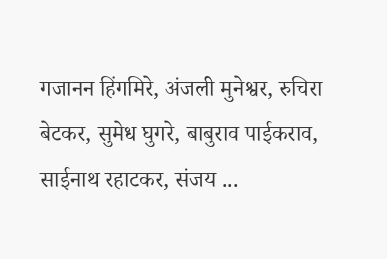गजानन हिंगमिरे, अंजली मुनेश्वर, रुचिरा बेटकर, सुमेध घुगरे, बाबुराव पाईकराव, साईनाथ रहाटकर, संजय ...